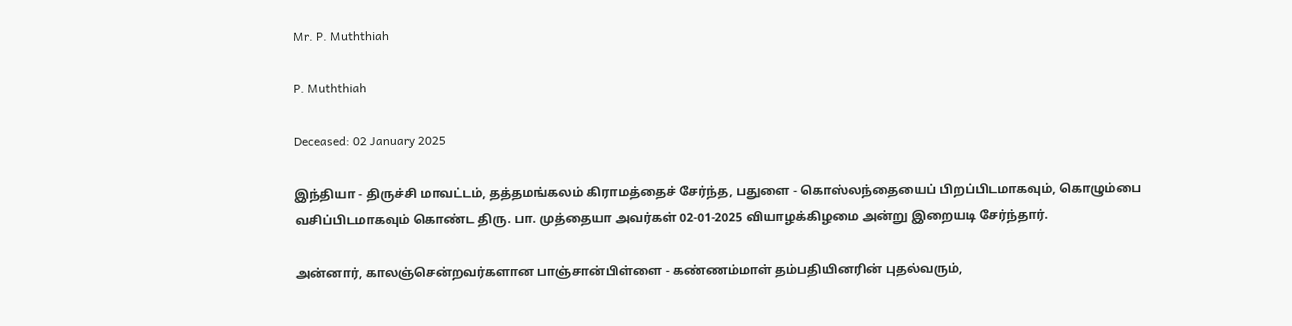Mr. P. Muththiah

P. Muththiah

Deceased: 02 January 2025

இந்தியா - திருச்சி மாவட்டம், தத்தமங்கலம் கிராமத்தைச் சேர்ந்த, பதுளை - கொஸ்லந்தையைப் பிறப்பிடமாகவும், கொழும்பை வசிப்பிடமாகவும் கொண்ட திரு. பா. முத்தையா அவர்கள் 02-01-2025 வியாழக்கிழமை அன்று இறையடி சேர்ந்தார்.

அன்னார், காலஞ்சென்றவர்களான பாஞ்சான்பிள்ளை - கண்ணம்மாள் தம்பதியினரின் புதல்வரும்,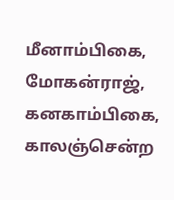மீனாம்பிகை, மோகன்ராஜ், கனகாம்பிகை, காலஞ்சென்ற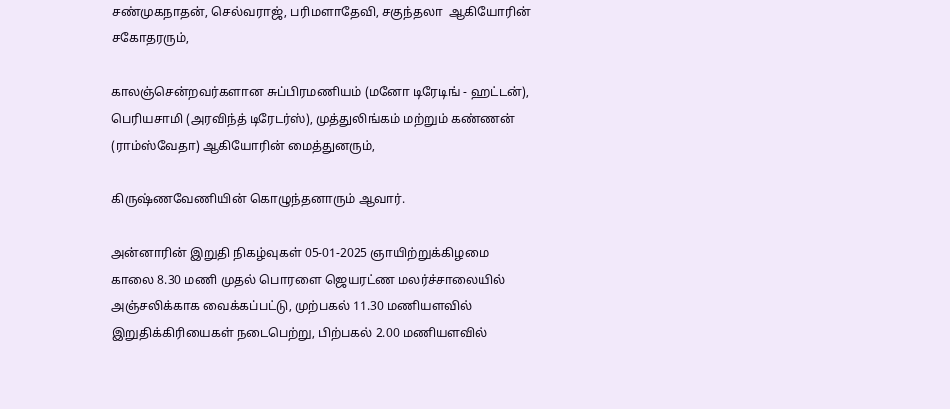சண்முகநாதன், செல்வராஜ், பரிமளாதேவி, சகுந்தலா  ஆகியோரின் சகோதரரும்,

காலஞ்சென்றவர்களான சுப்பிரமணியம் (மனோ டிரேடிங் - ஹட்டன்), பெரியசாமி (அரவிந்த் டிரேடர்ஸ்), முத்துலிங்கம் மற்றும் கண்ணன் (ராம்ஸ்வேதா) ஆகியோரின் மைத்துனரும்,

கிருஷ்ணவேணியின் கொழுந்தனாரும் ஆவார்.

அன்னாரின் இறுதி நிகழ்வுகள் 05-01-2025 ஞாயிற்றுக்கிழமை காலை 8.30 மணி முதல் பொரளை ஜெயரட்ண மலர்ச்சாலையில் அஞ்சலிக்காக வைக்கப்பட்டு, முற்பகல் 11.30 மணியளவில் இறுதிக்கிரியைகள் நடைபெற்று, பிற்பகல் 2.00 மணியளவில்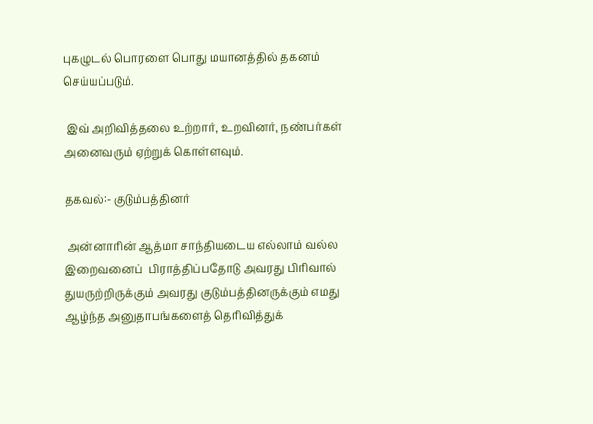புகழுடல் பொரளை பொது மயானத்தில் தகனம் செய்யப்படும்.

 இவ் அறிவித்தலை உற்றார், உறவினர், நண்பர்கள் அனைவரும் ஏற்றுக் கொள்ளவும்.

தகவல்:- குடும்பத்தினர்

 அன்னாரின் ஆத்மா சாந்தியடைய எல்லாம் வல்ல இறைவனைப்  பிராத்திப்பதோடு அவரது பிரிவால் துயருற்றிருக்கும் அவரது குடும்பத்தினருக்கும் எமது ஆழ்ந்த அனுதாபங்களைத் தெரிவித்துக்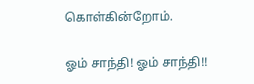கொள்கின்றோம்.

ஓம் சாந்தி! ஓம் சாந்தி!!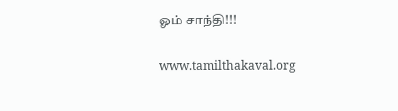ஓம் சாந்தி!!!

www.tamilthakaval.org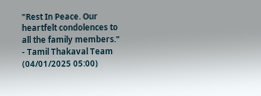"Rest In Peace. Our heartfelt condolences to all the family members."
- Tamil Thakaval Team (04/01/2025 05:00)